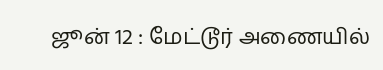ஜூன் 12 : மேட்டூர் அணையில்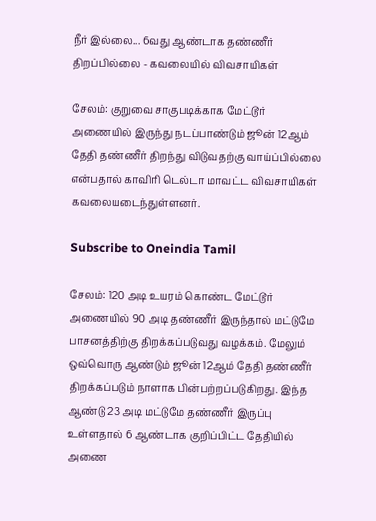நீர் இல்லை... 6வது ஆண்டாக தண்ணீர் திறப்பில்லை - கவலையில் விவசாயிகள்

சேலம்: குறுவை சாகுபடிக்காக மேட்டூர் அணையில் இருந்து நடப்பாண்டும் ஜூன் 12ஆம் தேதி தண்ணீர் திறந்து விடுவதற்கு வாய்ப்பில்லை என்பதால் காவிரி டெல்டா மாவட்ட விவசாயிகள் கவலையடைந்துள்ளனர்.

Subscribe to Oneindia Tamil

சேலம்: 120 அடி உயரம் கொண்ட மேட்டூர் அணையில் 90 அடி தண்ணீர் இருந்தால் மட்டுமே பாசனத்திற்கு திறக்கப்படுவது வழக்கம். மேலும் ஒவ்வொரு ஆண்டும் ஜூன் 12ஆம் தேதி தண்ணீர் திறக்கப்படும் நாளாக பின்பற்றப்படுகிறது. இந்த ஆண்டு 23 அடி மட்டுமே தண்ணீர் இருப்பு உள்ளதால் 6 ஆண்டாக குறிப்பிட்ட தேதியில் அணை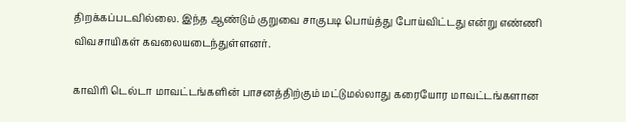திறக்கப்படவில்லை. இந்த ஆண்டும் குறுவை சாகுபடி பொய்த்து போய்விட்டது என்று எண்ணி விவசாயிகள் கவலையடைந்துள்ளனர்.

காவிரி டெல்டா மாவட்டங்களின் பாசனத்திற்கும் மட்டுமல்லாது கரையோர மாவட்டங்களான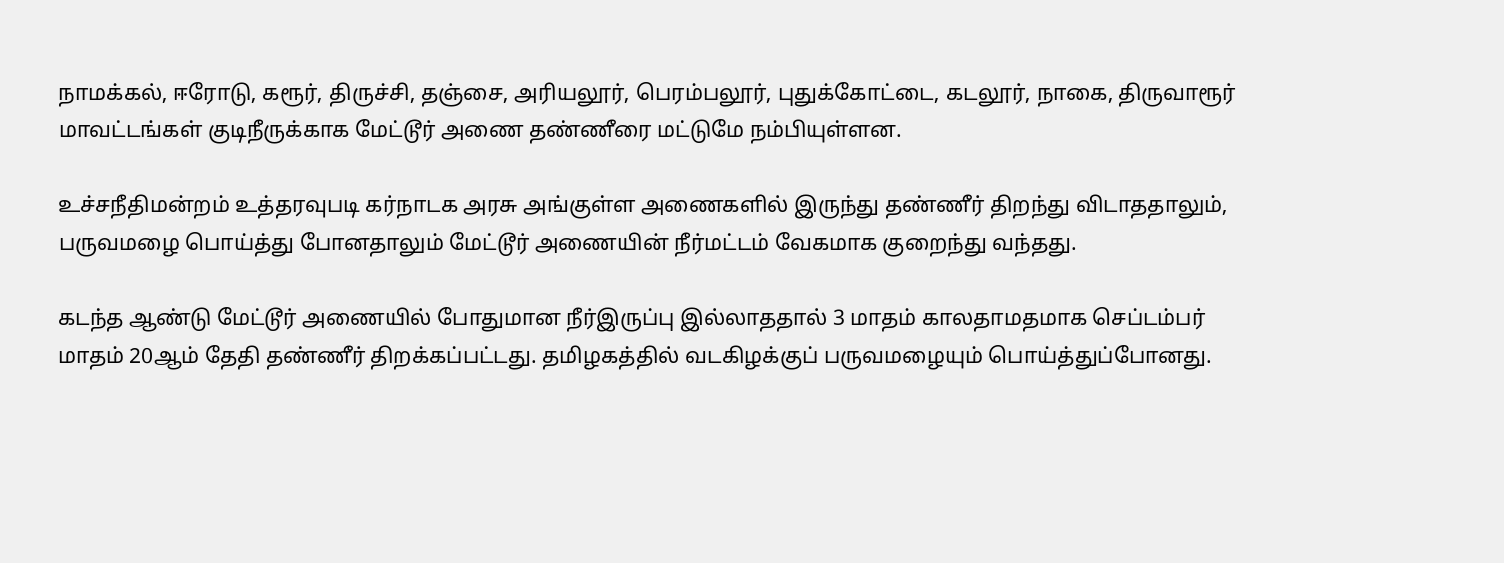நாமக்கல், ஈரோடு, கரூர், திருச்சி, தஞ்சை, அரியலூர், பெரம்பலூர், புதுக்கோட்டை, கடலூர், நாகை, திருவாரூர் மாவட்டங்கள் குடிநீருக்காக மேட்டூர் அணை தண்ணீரை மட்டுமே நம்பியுள்ளன.

உச்சநீதிமன்றம் உத்தரவுபடி கர்நாடக அரசு அங்குள்ள அணைகளில் இருந்து தண்ணீர் திறந்து விடாததாலும், பருவமழை பொய்த்து போனதாலும் மேட்டூர் அணையின் நீர்மட்டம் வேகமாக குறைந்து வந்தது.

கடந்த ஆண்டு மேட்டூர் அணையில் போதுமான நீர்இருப்பு இல்லாததால் 3 மாதம் காலதாமதமாக செப்டம்பர் மாதம் 20ஆம் தேதி தண்ணீர் திறக்கப்பட்டது. தமிழகத்தில் வடகிழக்குப் பருவமழையும் பொய்த்துப்போனது.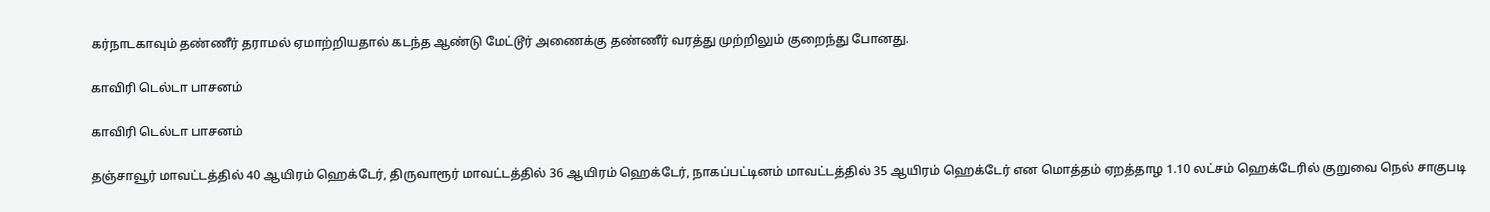கர்நாடகாவும் தண்ணீர் தராமல் ஏமாற்றியதால் கடந்த ஆண்டு மேட்டூர் அணைக்கு தண்ணீர் வரத்து முற்றிலும் குறைந்து போனது.

காவிரி டெல்டா பாசனம்

காவிரி டெல்டா பாசனம்

தஞ்சாவூர் மாவட்டத்தில் 40 ஆயிரம் ஹெக்டேர், திருவாரூர் மாவட்டத்தில் 36 ஆயிரம் ஹெக்டேர், நாகப்பட்டினம் மாவட்டத்தில் 35 ஆயிரம் ஹெக்டேர் என மொத்தம் ஏறத்தாழ 1.10 லட்சம் ஹெக்டேரில் குறுவை நெல் சாகுபடி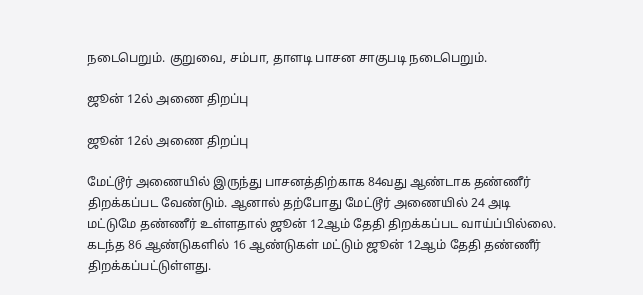நடைபெறும். குறுவை, சம்பா, தாளடி பாசன சாகுபடி நடைபெறும்.

ஜூன் 12ல் அணை திறப்பு

ஜூன் 12ல் அணை திறப்பு

மேட்டூர் அணையில் இருந்து பாசனத்திற்காக 84வது ஆண்டாக தண்ணீர் திறக்கப்பட வேண்டும். ஆனால் தற்போது மேட்டூர் அணையில் 24 அடி மட்டுமே தண்ணீர் உள்ளதால் ஜூன் 12ஆம் தேதி திறக்கப்பட வாய்ப்பில்லை. கடந்த 86 ஆண்டுகளில் 16 ஆண்டுகள் மட்டும் ஜூன் 12ஆம் தேதி தண்ணீர் திறக்கப்பட்டுள்ளது.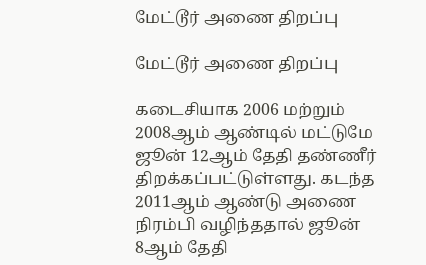மேட்டூர் அணை திறப்பு

மேட்டூர் அணை திறப்பு

கடைசியாக 2006 மற்றும் 2008ஆம் ஆண்டில் மட்டுமே ஜூன் 12ஆம் தேதி தண்ணீர் திறக்கப்பட்டுள்ளது. கடந்த 2011ஆம் ஆண்டு அணை நிரம்பி வழிந்ததால் ஜூன் 8ஆம் தேதி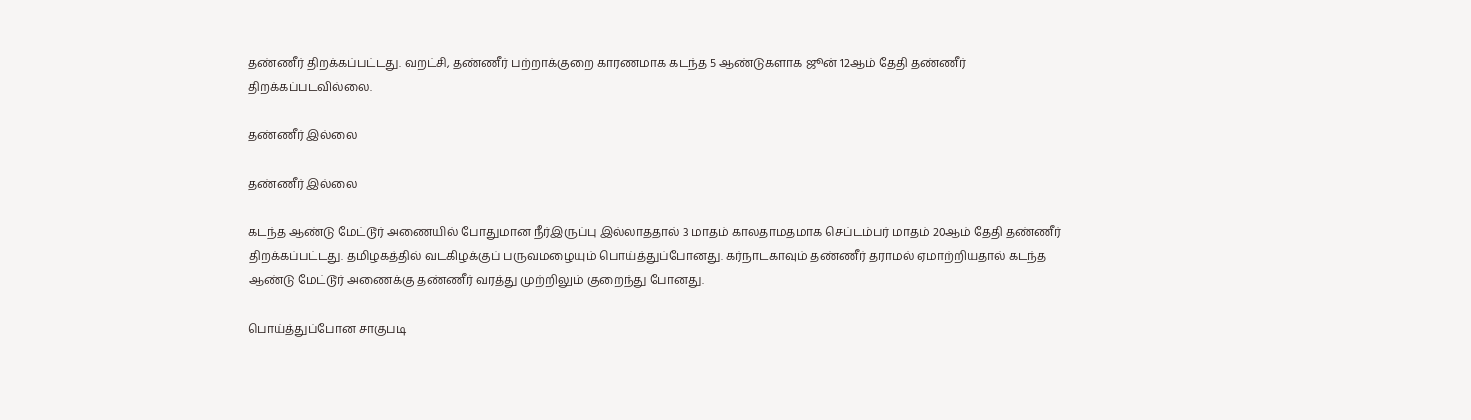தண்ணீர் திறக்கப்பட்டது. வறட்சி, தண்ணீர் பற்றாக்குறை காரணமாக கடந்த 5 ஆண்டுகளாக ஜூன் 12ஆம் தேதி தண்ணீர் திறக்கப்படவில்லை.

தண்ணீர் இல்லை

தண்ணீர் இல்லை

கடந்த ஆண்டு மேட்டூர் அணையில் போதுமான நீர்இருப்பு இல்லாததால் 3 மாதம் காலதாமதமாக செப்டம்பர் மாதம் 20ஆம் தேதி தண்ணீர் திறக்கப்பட்டது. தமிழகத்தில் வடகிழக்குப் பருவமழையும் பொய்த்துப்போனது. கர்நாடகாவும் தண்ணீர் தராமல் ஏமாற்றியதால் கடந்த ஆண்டு மேட்டூர் அணைக்கு தண்ணீர் வரத்து முற்றிலும் குறைந்து போனது.

பொய்த்துப்போன சாகுபடி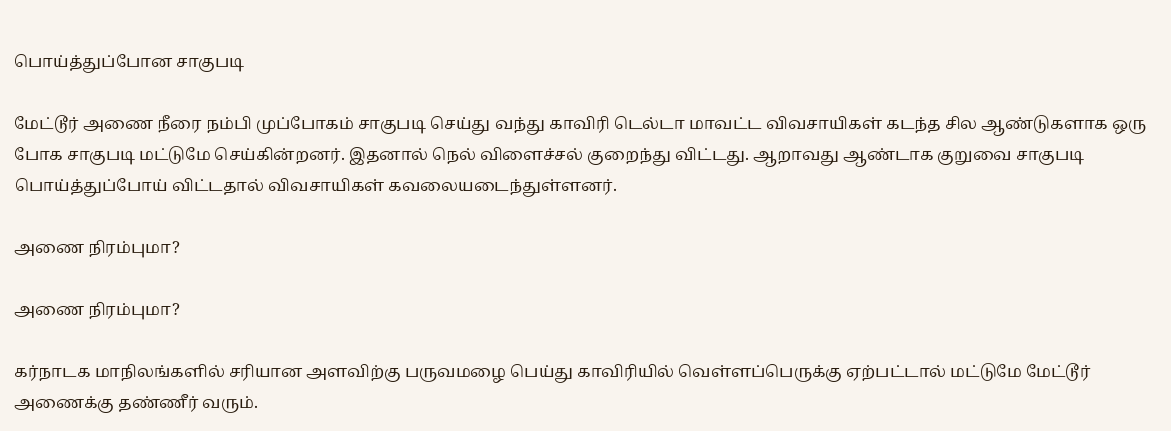பொய்த்துப்போன சாகுபடி

மேட்டூர் அணை நீரை நம்பி முப்போகம் சாகுபடி செய்து வந்து காவிரி டெல்டா மாவட்ட விவசாயிகள் கடந்த சில ஆண்டுகளாக ஒரு போக சாகுபடி மட்டுமே செய்கின்றனர். இதனால் நெல் விளைச்சல் குறைந்து விட்டது. ஆறாவது ஆண்டாக குறுவை சாகுபடி பொய்த்துப்போய் விட்டதால் விவசாயிகள் கவலையடைந்துள்ளனர்.

அணை நிரம்புமா?

அணை நிரம்புமா?

கர்நாடக மாநிலங்களில் சரியான அளவிற்கு பருவமழை பெய்து காவிரியில் வெள்ளப்பெருக்கு ஏற்பட்டால் மட்டுமே மேட்டூர் அணைக்கு தண்ணீர் வரும்.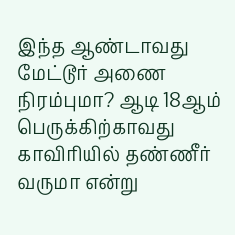இந்த ஆண்டாவது மேட்டூர் அணை நிரம்புமா? ஆடி 18ஆம் பெருக்கிற்காவது காவிரியில் தண்ணீர் வருமா என்று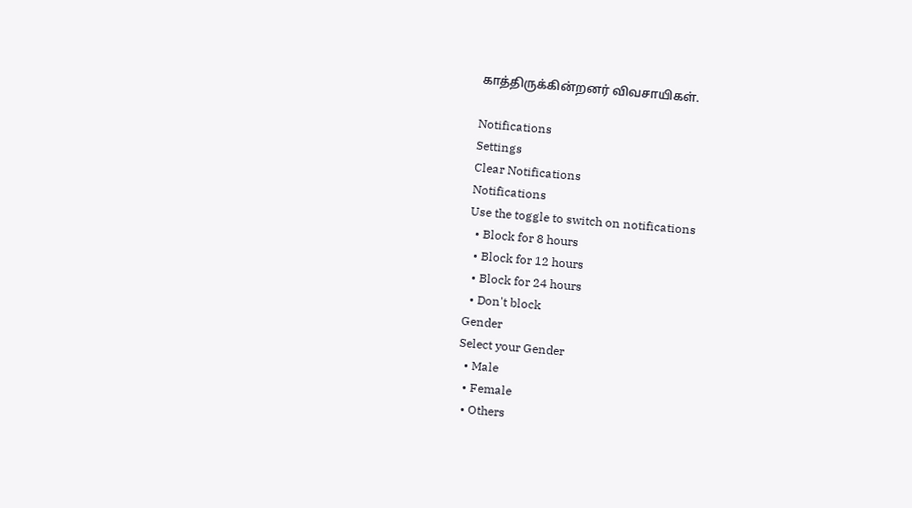காத்திருக்கின்றனர் விவசாயிகள்.

Notifications
Settings
Clear Notifications
Notifications
Use the toggle to switch on notifications
  • Block for 8 hours
  • Block for 12 hours
  • Block for 24 hours
  • Don't block
Gender
Select your Gender
  • Male
  • Female
  • Others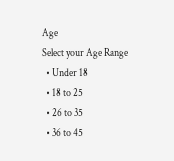Age
Select your Age Range
  • Under 18
  • 18 to 25
  • 26 to 35
  • 36 to 45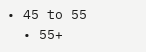• 45 to 55
  • 55+